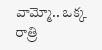వామ్మో.. ఒక్క రాత్రి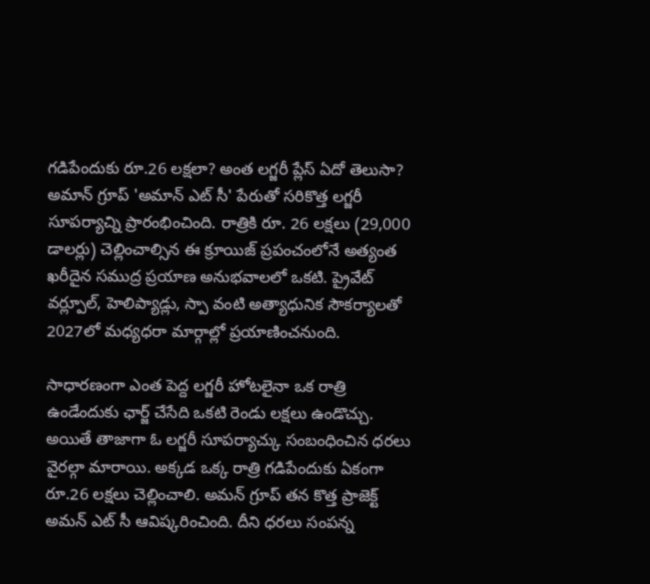గడిపేందుకు రూ.26 లక్షలా? అంత లగ్జరీ ప్లేస్ ఏదో తెలుసా?
అమాన్ గ్రూప్ 'అమాన్ ఎట్ సీ' పేరుతో సరికొత్త లగ్జరీ సూపర్యాచ్ని ప్రారంభించింది. రాత్రికి రూ. 26 లక్షలు (29,000 డాలర్లు) చెల్లించాల్సిన ఈ క్రూయిజ్ ప్రపంచంలోనే అత్యంత ఖరీదైన సముద్ర ప్రయాణ అనుభవాలలో ఒకటి. ప్రైవేట్ వర్ల్పూల్, హెలిప్యాడ్లు, స్పా వంటి అత్యాధునిక సౌకర్యాలతో 2027లో మధ్యధరా మార్గాల్లో ప్రయాణించనుంది.

సాధారణంగా ఎంత పెద్ద లగ్జరీ హోటలైనా ఒక రాత్రి ఉండేందుకు ఛార్జ్ చేసేది ఒకటి రెండు లక్షలు ఉండొచ్చు. అయితే తాజాగా ఓ లగ్జరీ సూపర్యాచ్కు సంబంధించిన ధరలు వైరల్గా మారాయి. అక్కడ ఒక్క రాత్రి గడిపేందుకు ఏకంగా రూ.26 లక్షలు చెల్లించాలి. అమన్ గ్రూప్ తన కొత్త ప్రాజెక్ట్ అమన్ ఎట్ సీ ఆవిష్కరించింది. దీని ధరలు సంపన్న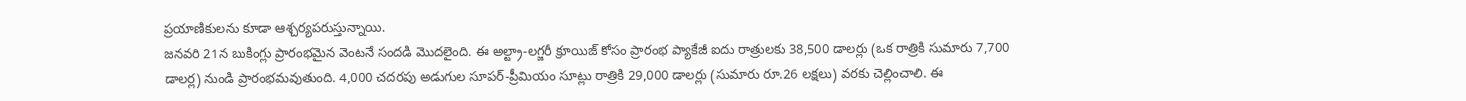ప్రయాణికులను కూడా ఆశ్చర్యపరుస్తున్నాయి.
జనవరి 21న బుకింగ్లు ప్రారంభమైన వెంటనే సందడి మొదలైంది. ఈ అల్ట్రా-లగ్జరీ క్రూయిజ్ కోసం ప్రారంభ ప్యాకేజీ ఐదు రాత్రులకు 38,500 డాలర్లు (ఒక రాత్రికి సుమారు 7,700 డాలర్ల) నుండి ప్రారంభమవుతుంది. 4,000 చదరపు అడుగుల సూపర్-ప్రీమియం సూట్లు రాత్రికి 29,000 డాలర్లు (సుమారు రూ.26 లక్షలు) వరకు చెల్లించాలి. ఈ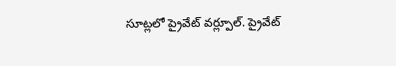సూట్లలో ప్రైవేట్ వర్ల్పూల్. ప్రైవేట్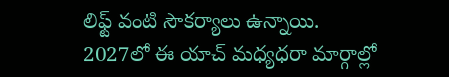లిఫ్ట్ వంటి సౌకర్యాలు ఉన్నాయి.
2027లో ఈ యాచ్ మధ్యధరా మార్గాల్లో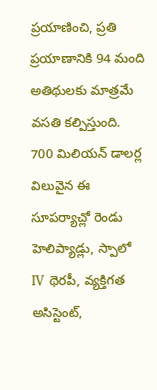ప్రయాణించి, ప్రతి ప్రయాణానికి 94 మంది అతిథులకు మాత్రమే వసతి కల్పిస్తుంది. 700 మిలియన్ డాలర్ల విలువైన ఈ సూపర్యాచ్లో రెండు హెలిప్యాడ్లు, స్పాలో IV థెరపీ, వ్యక్తిగత అసిస్టెంట్,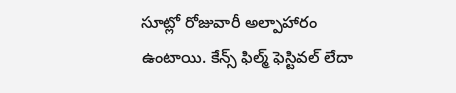సూట్లో రోజువారీ అల్పాహారం ఉంటాయి. కేన్స్ ఫిల్మ్ ఫెస్టివల్ లేదా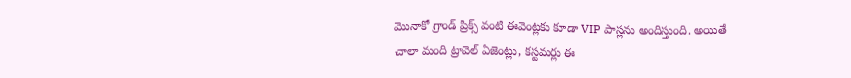మొనాకో గ్రాండ్ ప్రిక్స్ వంటి ఈవెంట్లకు కూడా VIP పాస్లను అందిస్తుంది. అయితే చాలా మంది ట్రావెల్ ఏజెంట్లు, కస్టమర్లు ఈ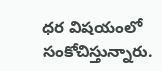ధర విషయంలో సంకోచిస్తున్నారు.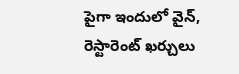పైగా ఇందులో వైన్, రెస్టారెంట్ ఖర్చులు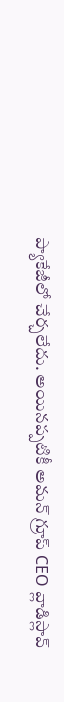ప్యాకేజీలో చేర్చలేదు. అయినప్పటికీ అమన్ గ్రూప్ CEO వ్లాడిస్లావ్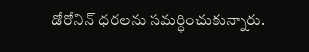డోరోనిన్ ధరలను సమర్ధించుకున్నారు.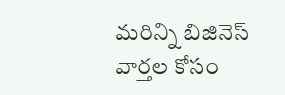మరిన్ని బిజినెస్ వార్తల కోసం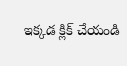ఇక్కడ క్లిక్ చేయండి